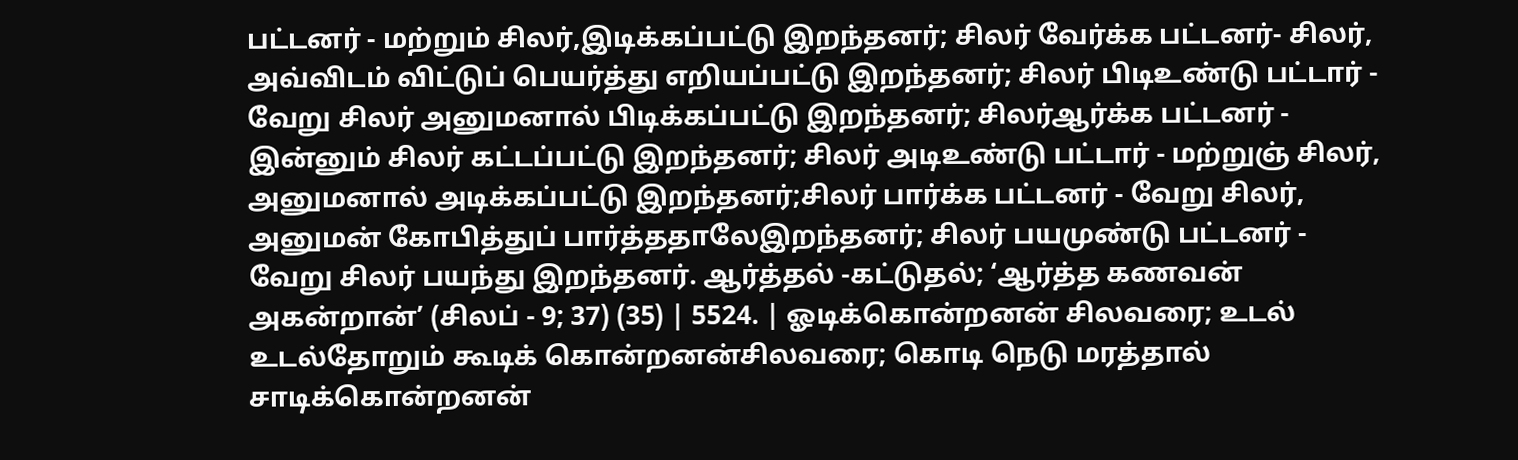பட்டனர் - மற்றும் சிலர்,இடிக்கப்பட்டு இறந்தனர்; சிலர் வேர்க்க பட்டனர்- சிலர், அவ்விடம் விட்டுப் பெயர்த்து எறியப்பட்டு இறந்தனர்; சிலர் பிடிஉண்டு பட்டார் - வேறு சிலர் அனுமனால் பிடிக்கப்பட்டு இறந்தனர்; சிலர்ஆர்க்க பட்டனர் - இன்னும் சிலர் கட்டப்பட்டு இறந்தனர்; சிலர் அடிஉண்டு பட்டார் - மற்றுஞ் சிலர், அனுமனால் அடிக்கப்பட்டு இறந்தனர்;சிலர் பார்க்க பட்டனர் - வேறு சிலர், அனுமன் கோபித்துப் பார்த்ததாலேஇறந்தனர்; சிலர் பயமுண்டு பட்டனர் - வேறு சிலர் பயந்து இறந்தனர். ஆர்த்தல் -கட்டுதல்; ‘ஆர்த்த கணவன் அகன்றான்’ (சிலப் - 9; 37) (35) | 5524. | ஓடிக்கொன்றனன் சிலவரை; உடல் உடல்தோறும் கூடிக் கொன்றனன்சிலவரை; கொடி நெடு மரத்தால் சாடிக்கொன்றனன்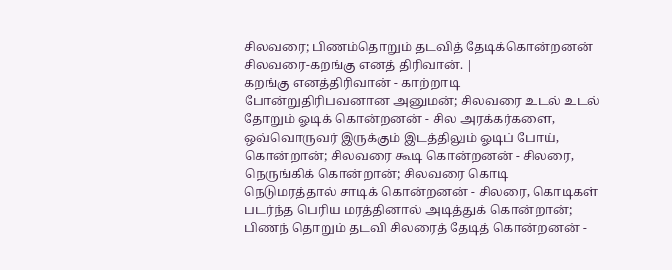சிலவரை; பிணம்தொறும் தடவித் தேடிக்கொன்றனன் சிலவரை-கறங்கு எனத் திரிவான். |
கறங்கு எனத்திரிவான் - காற்றாடி போன்றுதிரிபவனான அனுமன்; சிலவரை உடல் உடல் தோறும் ஓடிக் கொன்றனன் - சில அரக்கர்களை, ஒவ்வொருவர் இருக்கும் இடத்திலும் ஓடிப் போய், கொன்றான்; சிலவரை கூடி கொன்றனன் - சிலரை, நெருங்கிக் கொன்றான்; சிலவரை கொடி நெடுமரத்தால் சாடிக் கொன்றனன் - சிலரை, கொடிகள் படர்ந்த பெரிய மரத்தினால் அடித்துக் கொன்றான்; பிணந் தொறும் தடவி சிலரைத் தேடித் கொன்றனன் -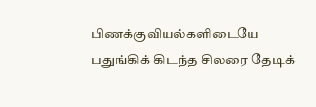பிணக்குவியல்களிடையே பதுங்கிக் கிடந்த சிலரை தேடிக்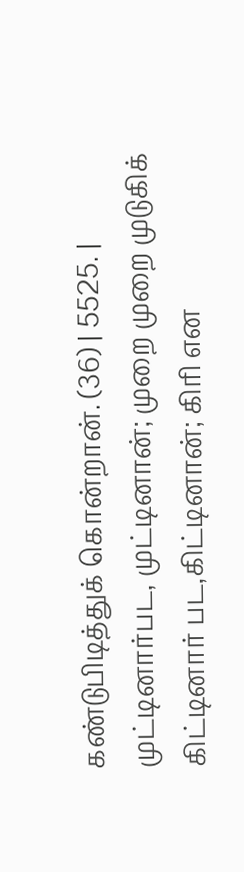கண்டுபிடித்துக் கொன்றான். (36) | 5525. | முட்டினார்பட, முட்டினான்; முறை முறை முடுகிக் கிட்டினார் பட,கிட்டினான்; கிரி என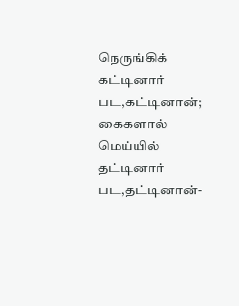நெருங்கிக் கட்டினார் பட,கட்டினான்; கைகளால் மெய்யில் தட்டினார் பட,தட்டினான்-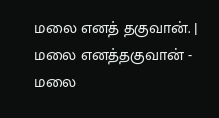மலை எனத் தகுவான். |
மலை எனத்தகுவான் - மலை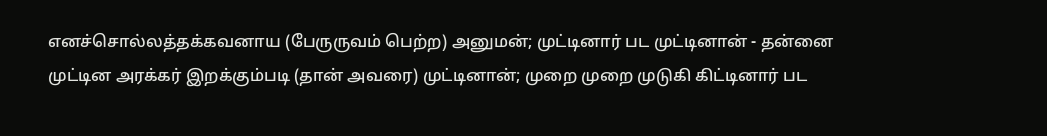எனச்சொல்லத்தக்கவனாய (பேருருவம் பெற்ற) அனுமன்; முட்டினார் பட முட்டினான் - தன்னை முட்டின அரக்கர் இறக்கும்படி (தான் அவரை) முட்டினான்; முறை முறை முடுகி கிட்டினார் பட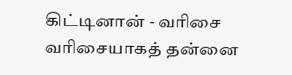கிட்டினான் - வரிசை வரிசையாகத் தன்னை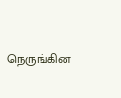நெருங்கின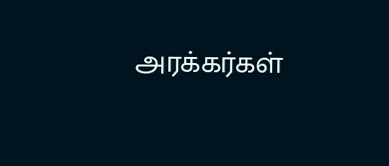அரக்கர்கள்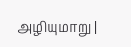அழியுமாறு |